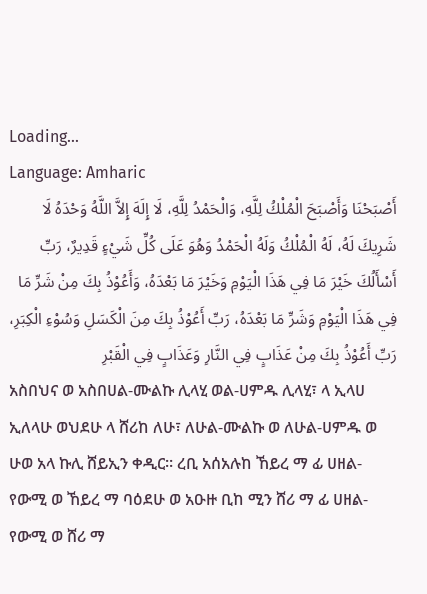Loading...
Language: Amharic
أَصْبَحْنَا وَأَصْبَحَ الْمُلْكُ لِلَّهِ، وَالْحَمْدُ لِلَّهِ، لَا إِلَهَ إِلاَّ اللَّهُ وَحْدَهُ لَا شَرِيكَ لَهُ، لَهُ الْمُلْكُ وَلَهُ الْحَمْدُ وَهُوَ عَلَى كُلِّ شَيْءٍ قَدِيرٌ، رَبِّ أَسْأَلُكَ خَيْرَ مَا فِي هَذَا الْيَوْمِ وَخَيْرَ مَا بَعْدَهُ، وَأَعُوْذُ بِكَ مِنْ شَرِّ مَا فِي هَذَا الْيَوْمِ وَشَرِّ مَا بَعْدَهُ، رَبِّ أَعُوْذُ بِكَ مِنَ الْكَسَلِ وَسُوْءِ الْكِبَرِ، رَبِّ أَعُوْذُ بِكَ مِنْ عَذَابٍ فِي النَّارِ وَعَذَابٍ فِي الْقَبْرِ
አስበህና ወ አስበሀል-ሙልኩ ሊላሂ ወል-ሀምዱ ሊላሂ፣ ላ ኢላሀ ኢለላሁ ወህደሁ ላ ሸሪከ ለሁ፣ ለሁል-ሙልኩ ወ ለሁል-ሀምዱ ወ ሁወ አላ ኩሊ ሸይኢን ቀዲር። ረቢ አሰአሉከ ኸይረ ማ ፊ ሀዘል-የውሚ ወ ኸይረ ማ ባዕደሁ ወ አዑዙ ቢከ ሚን ሸሪ ማ ፊ ሀዘል-የውሚ ወ ሸሪ ማ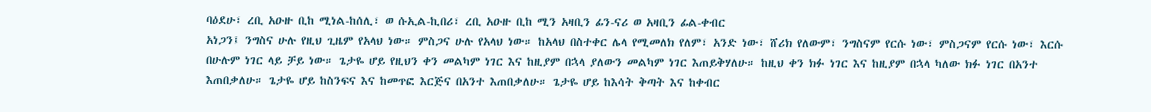ባዕደሁ፣ ረቢ አዑዙ ቢከ ሚነል-ከሰሊ፣ ወ ሱኢል-ኪበሪ፣ ረቢ አዑዙ ቢከ ሚን አዛቢን ፊን-ናሪ ወ አዛቢን ፊል-ቀብር
አነጋን፤ ንግስና ሁሉ የዚህ ጊዜም የአላህ ነው። ምስጋና ሁሉ የአላህ ነው። ከአላህ በስተቀር ሌላ የሚመለክ የለም፣ አንድ ነው፣ ሸሪክ የለውም፣ ንግስናም የርሱ ነው፣ ምስጋናም የርሱ ነው፣ እርሱ በሁሉም ነገር ላይ ቻይ ነው። ጌታዬ ሆይ የዚህን ቀን መልካም ነገር እና ከዚያም በኋላ ያለውን መልካም ነገር እጠይቅሃለሁ። ከዚህ ቀን ክፉ ነገር እና ከዚያም በኋላ ካለው ክፉ ነገር በአንተ እጠበቃለሁ። ጌታዬ ሆይ ከስንፍና እና ከመጥፎ እርጅና በአንተ እጠበቃለሁ። ጌታዬ ሆይ ከእሳት ቅጣት እና ከቀብር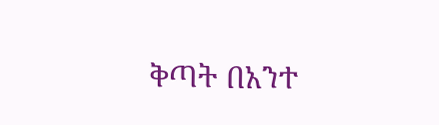ቅጣት በአንተ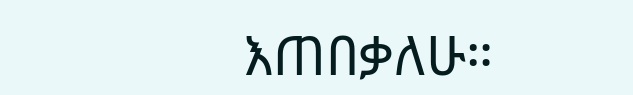እጠበቃለሁ።